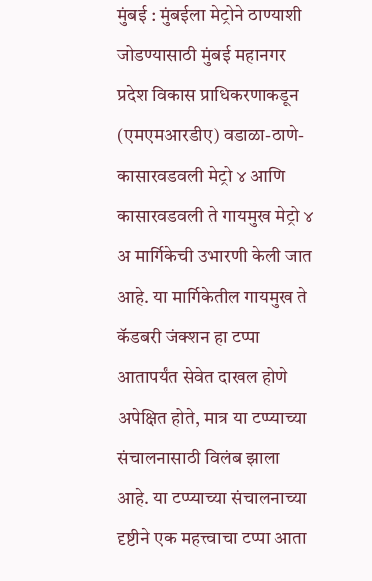मुंबई : मुंबईला मेट्रोने ठाण्याशी जोडण्यासाठी मुंबई महानगर प्रदेश विकास प्राधिकरणाकडून (एमएमआरडीए) वडाळा-ठाणे-कासारवडवली मेट्रो ४ आणि कासारवडवली ते गायमुख मेट्रो ४ अ मार्गिकेची उभारणी केली जात आहे. या मार्गिकेतील गायमुख ते कॅडबरी जंक्शन हा टप्पा आतापर्यंत सेवेत दाखल होणे अपेक्षित होते, मात्र या टप्प्याच्या संचालनासाठी विलंब झाला आहे. या टप्प्याच्या संचालनाच्या दृष्टीने एक महत्त्वाचा टप्पा आता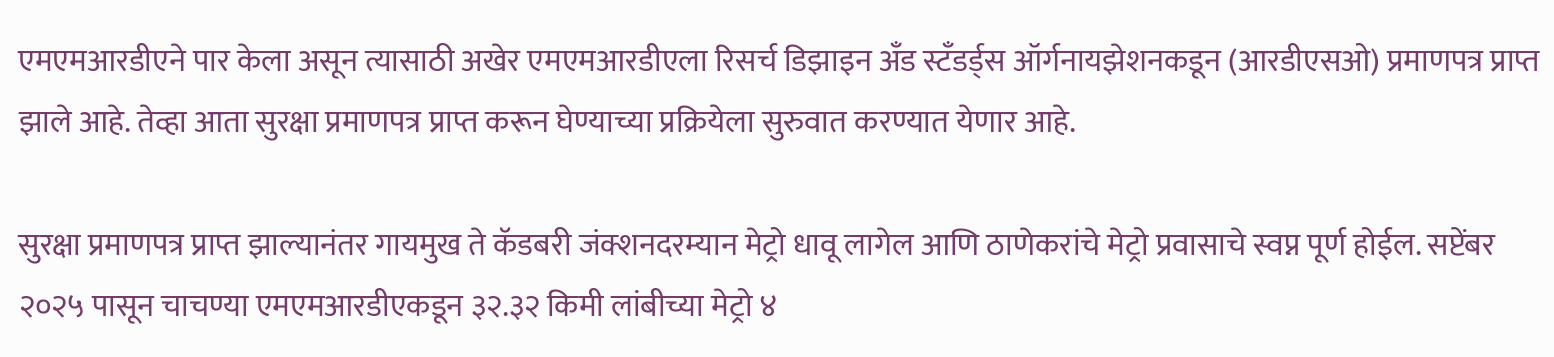एमएमआरडीएने पार केला असून त्यासाठी अखेर एमएमआरडीएला रिसर्च डिझाइन अँड स्टँडर्ड्स ऑर्गनायझेशनकडून (आरडीएसओ) प्रमाणपत्र प्राप्त झाले आहे. तेव्हा आता सुरक्षा प्रमाणपत्र प्राप्त करून घेण्याच्या प्रक्रियेला सुरुवात करण्यात येणार आहे.

सुरक्षा प्रमाणपत्र प्राप्त झाल्यानंतर गायमुख ते कॅडबरी जंक्शनदरम्यान मेट्रो धावू लागेल आणि ठाणेकरांचे मेट्रो प्रवासाचे स्वप्न पूर्ण होईल. सप्टेंबर २०२५ पासून चाचण्या एमएमआरडीएकडून ३२.३२ किमी लांबीच्या मेट्रो ४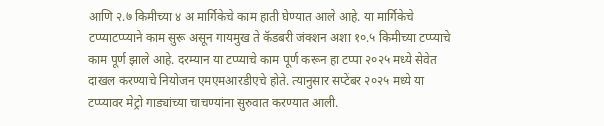आणि २.७ किमीच्या ४ अ मार्गिकेचे काम हाती घेण्यात आले आहे. या मार्गिकेचे टप्प्याटप्प्याने काम सुरू असून गायमुख ते कॅडबरी जंक्शन अशा १०.५ किमीच्या टप्प्याचे काम पूर्ण झाले आहे. दरम्यान या टप्प्याचे काम पूर्ण करून हा टप्पा २०२५ मध्ये सेवेत दाखल करण्याचे नियोजन एमएमआरडीएचे होते. त्यानुसार सप्टेंबर २०२५ मध्ये या टप्प्यावर मेट्रो गाड्यांच्या चाचण्यांना सुरुवात करण्यात आली.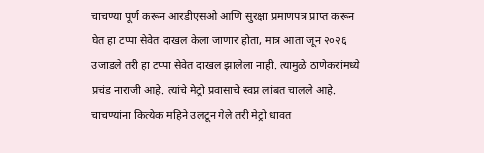चाचण्या पूर्ण करून आरडीएसओ आणि सुरक्षा प्रमाणपत्र प्राप्त करून घेत हा टप्पा सेवेत दाखल केला जाणार होता, मात्र आता जून २०२६ उजाडले तरी हा टप्पा सेवेत दाखल झालेला नाही. त्यामुळे ठाणेकरांमध्ये प्रचंड नाराजी आहे. त्यांचे मेट्रो प्रवासाचे स्वप्न लांबत चालले आहे. चाचण्यांना कित्येक महिने उलटून गेले तरी मेट्रो धावत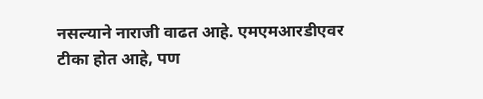नसल्याने नाराजी वाढत आहे. एमएमआरडीएवर टीका होत आहे, पण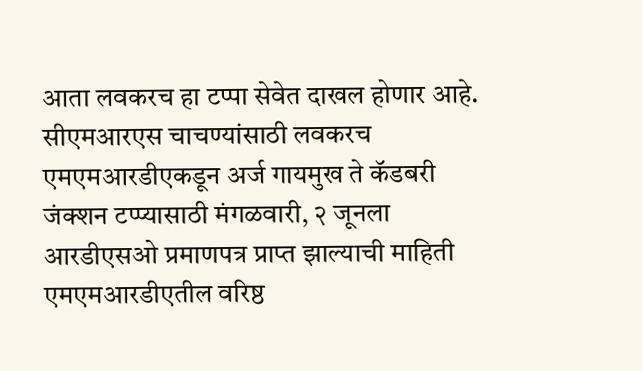आता लवकरच हा टप्पा सेवेत दाखल होणार आहे. सीएमआरएस चाचण्यांसाठी लवकरच एमएमआरडीएकडून अर्ज गायमुख ते कॅडबरी जंक्शन टप्प्यासाठी मंगळवारी, २ जूनला आरडीएसओ प्रमाणपत्र प्राप्त झाल्याची माहिती एमएमआरडीएतील वरिष्ठ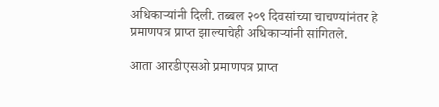अधिकाऱ्यांनी दिली. तब्बल २०९ दिवसांच्या चाचण्यांनंतर हे प्रमाणपत्र प्राप्त झाल्याचेही अधिकाऱ्यांनी सांगितले.

आता आरडीएसओ प्रमाणपत्र प्राप्त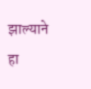झाल्याने हा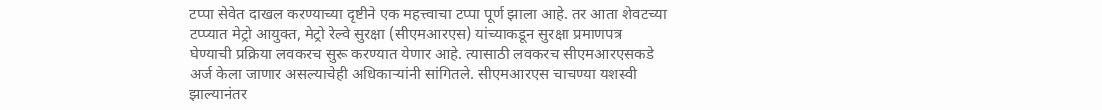टप्पा सेवेत दाखल करण्याच्या दृष्टीने एक महत्त्वाचा टप्पा पूर्ण झाला आहे. तर आता शेवटच्या टप्प्यात मेट्रो आयुक्त, मेट्रो रेल्वे सुरक्षा (सीएमआरएस) यांच्याकडून सुरक्षा प्रमाणपत्र घेण्याची प्रक्रिया लवकरच सुरू करण्यात येणार आहे. त्यासाठी लवकरच सीएमआरएसकडे अर्ज केला जाणार असल्याचेही अधिकाऱ्यांनी सांगितले. सीएमआरएस चाचण्या यशस्वी झाल्यानंतर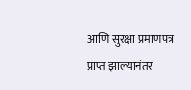आणि सुरक्षा प्रमाणपत्र प्राप्त झाल्यानंतर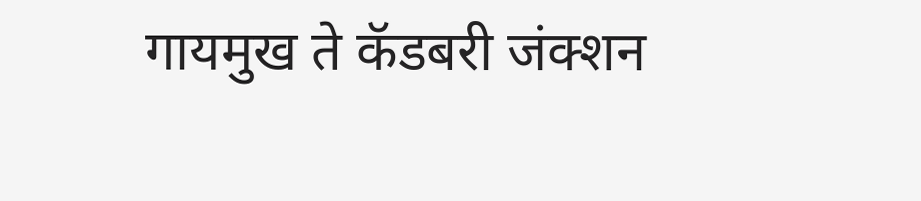गायमुख ते कॅडबरी जंक्शन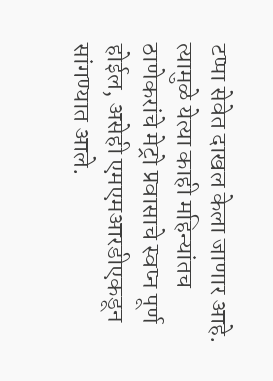टप्पा सेवेत दाखल केला जाणार आहे. त्यामुळे येत्या काही महिन्यांतच ठाणेकरांचे मेट्रो प्रवासाचे स्वप्न पूर्ण होईल, असेही एमएमआरडीएकडून सांगण्यात आले.